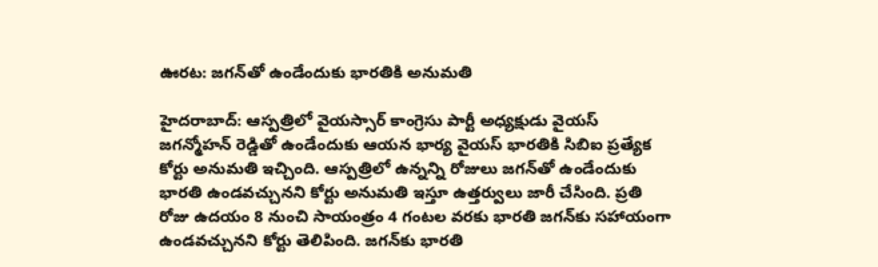ఊరట: జగన్‌తో ఉండేందుకు భారతికి అనుమతి

హైదరాబాద్: ఆస్పత్రిలో వైయస్సార్ కాంగ్రెసు పార్టీ అధ్యక్షుడు వైయస్ జగన్మోహన్ రెడ్డితో ఉండేందుకు ఆయన భార్య వైయస్ భారతికి సిబిఐ ప్రత్యేక కోర్టు అనుమతి ఇచ్చింది. ఆస్పత్రిలో ఉన్నన్ని రోజులు జగన్‌తో ఉండేందుకు భారతి ఉండవచ్చునని కోర్టు అనుమతి ఇస్తూ ఉత్తర్వులు జారీ చేసింది. ప్రతి రోజు ఉదయం 8 నుంచి సాయంత్రం 4 గంటల వరకు భారతి జగన్‌కు సహాయంగా ఉండవచ్చునని కోర్టు తెలిపింది. జగన్‌కు భారతి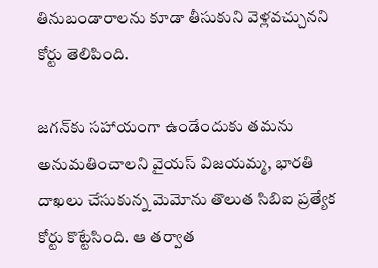తినుబండారాలను కూడా తీసుకుని వెళ్లవచ్చునని కోర్టు తెలిపింది.

జగన్‌కు సహాయంగా ఉండేందుకు తమను అనుమతించాలని వైయస్ విజయమ్మ, భారతి దాఖలు చేసుకున్న మెమోను తొలుత సిబిఐ ప్రత్యేక కోర్టు కొట్టేసింది. ఆ తర్వాత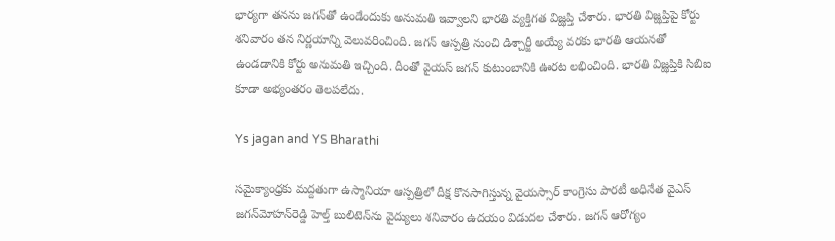భార్యగా తనను జగన్‌తో ఉండేందుకు అనుమతి ఇవ్వాలని భారతి వ్యక్తిగత విజ్ఝప్తి చేశారు. భారతి విజ్ఝప్తిపై కోర్టు శనివారం తన నిర్ణయాన్ని వెలువరించింది. జగన్ ఆస్పత్రి నుంచి డిశ్చార్జీ అయ్యే వరకు భారతి ఆయనతో ఉండడానికి కోర్టు అనుమతి ఇచ్చింది. దీంతో వైయస్ జగన్ కుటుంబానికి ఊరట లభించింది. భారతి విజ్ఝప్తికి సిబిఐ కూడా అభ్యంతరం తెలపలేదు.

Ys jagan and YS Bharathi

సమైక్యాంధ్రకు మద్దతుగా ఉస్మానియా ఆస్పత్రిలో దీక్ష కొనసాగిస్తున్న వైయస్సార్ కాంగ్రెసు పారటీ అధినేత వైఎస్ జగన్‌మోహన్‌రెడ్డి హెల్త్ బులిటెన్‌ను వైద్యులు శనివారం ఉదయం విడుదల చేశారు. జగన్ ఆరోగ్యం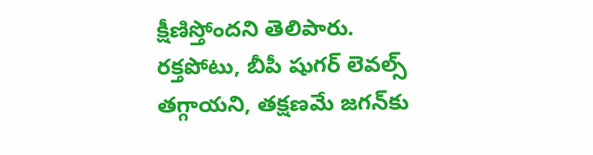క్షీణిస్తోందని తెలిపారు. రక్తపోటు, బీపీ షుగర్ లెవల్స్ తగ్గాయని, తక్షణమే జగన్‌కు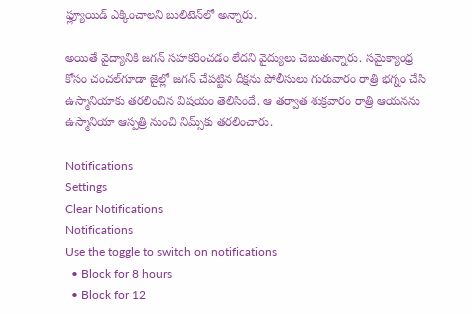ఫ్ల్యూయిడ్ ఎక్కించాలని బులిటెన్‌లో అన్నారు.

అయితే వైద్యానికి జగన్ సహకరించడం లేదని వైద్యులు చెబుతున్నారు. సమైక్యాంధ్ర కోసం చంచల్‌గూడా జైల్లో జగన్ చేపట్టిన దీక్షను పోలీసులు గురువారం రాత్రి భగ్నం చేసి ఉస్మానియాకు తరలించిన విషయం తెలిసిందే. ఆ తర్వాత శుక్రవారం రాత్రి ఆయనను ఉస్మానియా ఆస్పత్రి నుంచి నిమ్స్‌కు తరలించారు.

Notifications
Settings
Clear Notifications
Notifications
Use the toggle to switch on notifications
  • Block for 8 hours
  • Block for 12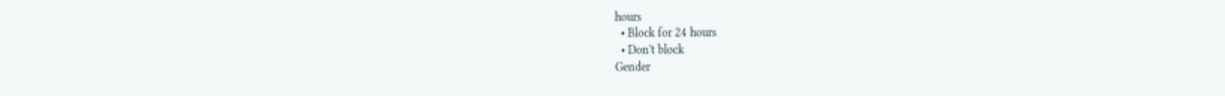hours
  • Block for 24 hours
  • Don't block
Gender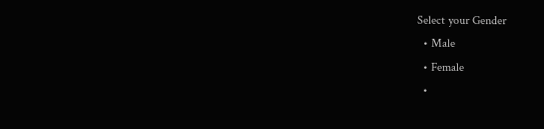Select your Gender
  • Male
  • Female
  •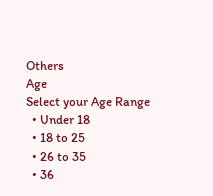Others
Age
Select your Age Range
  • Under 18
  • 18 to 25
  • 26 to 35
  • 36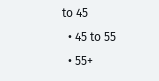to 45
  • 45 to 55
  • 55+